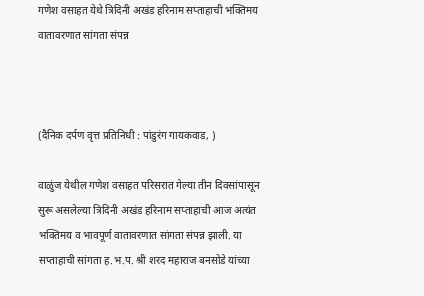गणेश वसाहत येथे त्रिदिनी अखंड हरिनाम सप्ताहाची भक्तिमय वातावरणात सांगता संपन्न



(दैनिक दर्पण वृत्त प्रतिनिधी : पांडुरंग गायकवाड, )

वाळुंज येथील गणेश वसाहत परिसरात गेल्या तीन दिवसांपासून सुरू असलेल्या त्रिदिनी अखंड हरिनाम सप्ताहाची आज अत्यंत भक्तिमय व भावपूर्ण वातावरणात सांगता संपन्न झाली. या सप्ताहाची सांगता ह.भ.प. श्री शरद महाराज बनसोडे यांच्या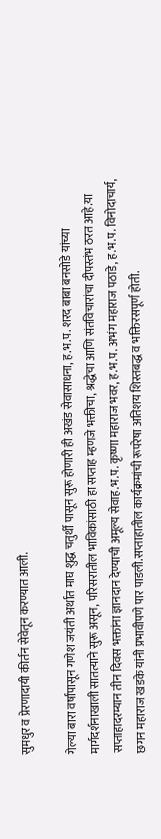सुमधुर व प्रेरणादायी कीर्तन सेवेतून करण्यात आली.

गेल्या बारा वर्षांपासून गणेश जयंती अर्थात माघ शुद्ध चतुर्थी पासून सुरू होणारी ही अखंड सेवासाधना, ह.भ.प. शरद बाबा बनसोडे यांच्या मार्गदर्शनाखाली सातत्याने सुरू असून, परिसरातील भाविकांसाठी हा सप्ताह म्हणजे भक्तीचा, श्रद्धेचा आणि संतविचारांचा दीपस्तंभ ठरत आहे.या सप्ताहादरम्यान तीन दिवस भक्तांना ज्ञानदान देण्याची अमूल्य सेवाह.भ.प. कृष्णा महाराज भवर, ह.भ.प. अभंग महाराज पठाडे, ह.भ.प. विनोदाचार्य, छगन महाराज खडके यांनी प्रभावीपणे पार पाडली.सप्ताहातील कार्यक्रमांची रूपरेषा अतिशय शिस्तबद्ध व भक्तिरसपूर्ण होती.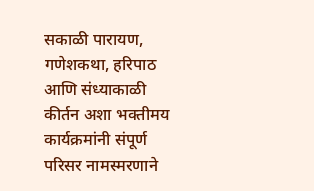सकाळी पारायण, गणेशकथा, हरिपाठ आणि संध्याकाळी कीर्तन अशा भक्तीमय कार्यक्रमांनी संपूर्ण परिसर नामस्मरणाने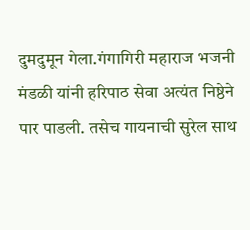दुमदुमून गेला.गंगागिरी महाराज भजनी मंडळी यांनी हरिपाठ सेवा अत्यंत निष्ठेने पार पाडली. तसेच गायनाची सुरेल साथ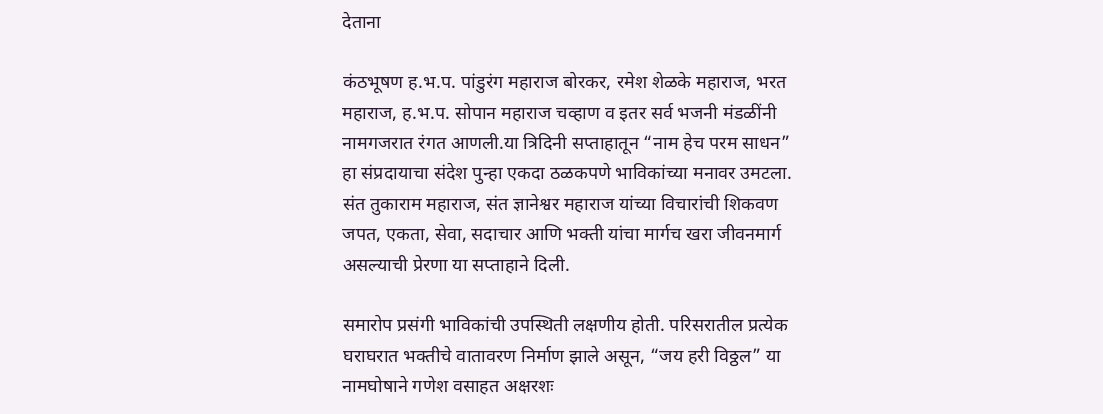देताना

कंठभूषण ह.भ.प. पांडुरंग महाराज बोरकर, रमेश शेळके महाराज, भरत महाराज, ह.भ.प. सोपान महाराज चव्हाण व इतर सर्व भजनी मंडळींनी नामगजरात रंगत आणली.या त्रिदिनी सप्ताहातून “नाम हेच परम साधन” हा संप्रदायाचा संदेश पुन्हा एकदा ठळकपणे भाविकांच्या मनावर उमटला. संत तुकाराम महाराज, संत ज्ञानेश्वर महाराज यांच्या विचारांची शिकवण जपत, एकता, सेवा, सदाचार आणि भक्ती यांचा मार्गच खरा जीवनमार्ग असल्याची प्रेरणा या सप्ताहाने दिली.

समारोप प्रसंगी भाविकांची उपस्थिती लक्षणीय होती. परिसरातील प्रत्येक घराघरात भक्तीचे वातावरण निर्माण झाले असून, “जय हरी विठ्ठल” या नामघोषाने गणेश वसाहत अक्षरशः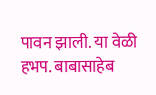पावन झाली. या वेळी हभप. बाबासाहेब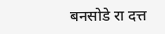बनसोडे रा दत्त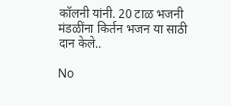कॉलनी यांनी. 20 टाळ भजनी मंडळींना किर्तन भजन या साठी दान केले..

No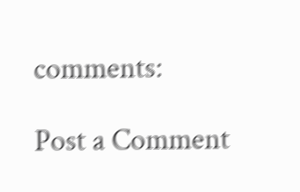comments:

Post a Comment